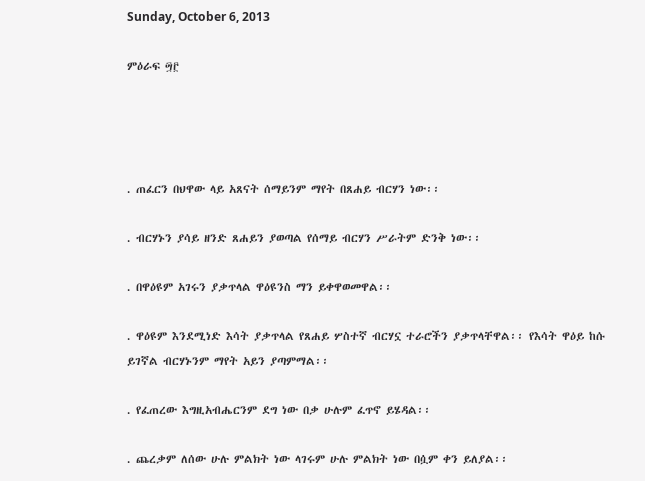Sunday, October 6, 2013

ምዕራፍ ፵፫




. ጠፈርን በህዋው ላይ አጸናት ሰማይንም ማየት በጸሐይ ብርሃን ነው፡፡

. ብርሃኑን ያሳይ ዘንድ ጸሐይን ያወጣል የሰማይ ብርሃን ሥራትም ድንቅ ነው፡፡

. በዋዕዩም አገሩን ያቃጥላል ዋዕዩንስ ማን ይቀዋወመዋል፡፡

. ዋዕዩም እንደሚነድ እሳት ያቃጥላል የጸሐይ ሦስተኛ ብርሃኗ ተራሮችን ያቃጥላቸዋል፡፡ የእሳት ዋዕይ ከሱ ይገኛል ብርሃኑንም ማየት አይን ያጣምማል፡፡

. የፈጠረው እግዚአብሔርንም ደግ ነው በቃ ሁሉም ፈጥኖ ይሄዳል፡፡

. ጨረቃም ለሰው ሁሉ ምልክት ነው ላገሩም ሁሉ ምልክት ነው በሷም ቀን ይለያል፡፡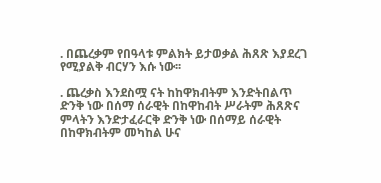. በጨረቃም የበዓላቱ ምልክት ይታወቃል ሕጸጽ እያደረገ የሚያልቅ ብርሃን እሱ ነው፡፡

. ጨረቃስ እንደስሟ ናት ከከዋክብትም እንድትበልጥ ድንቅ ነው በሰማ ሰራዊት በከዋከብት ሥራትም ሕጸጽና ምላትን እንድታፈራርቅ ድንቅ ነው በሰማይ ሰራዊት በከዋክብትም መካከል ሁና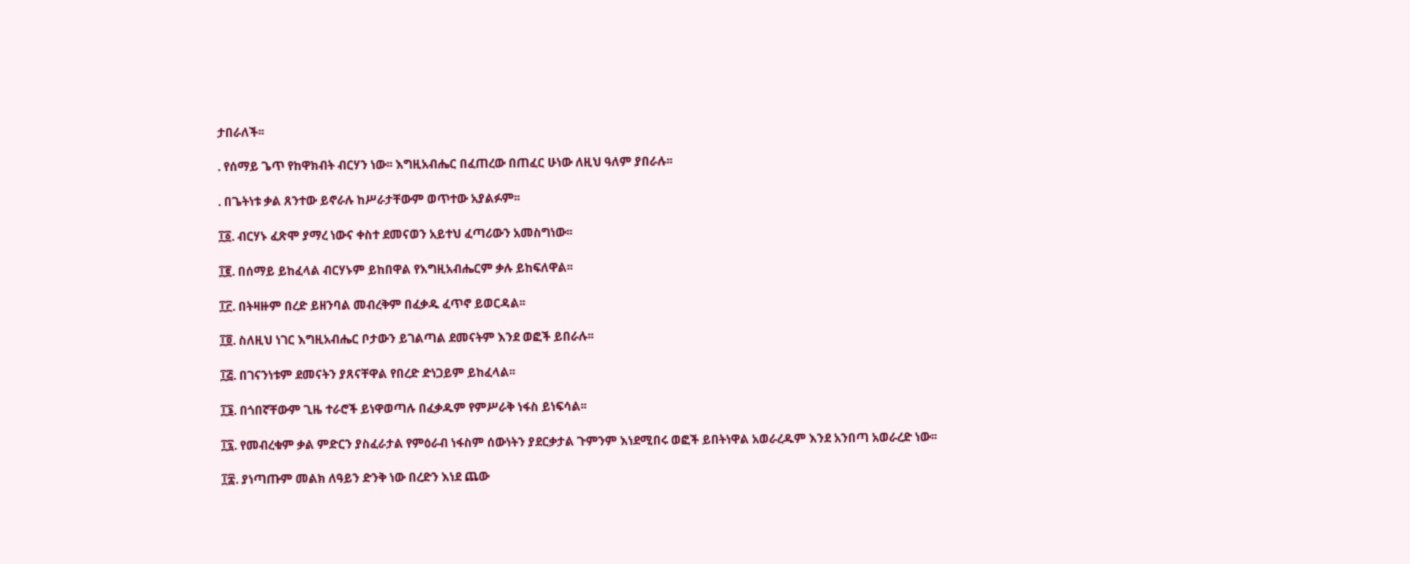ታበራለች፡፡

. የሰማይ ጌጥ የከዋክብት ብርሃን ነው፡፡ እግዚአብሔር በፈጠረው በጠፈር ሁነው ለዚህ ዓለም ያበራሉ፡፡

. በጌትነቱ ቃል ጸንተው ይኖራሉ ከሥራታቸውም ወጥተው አያልፉም፡፡

፲፩. ብርሃኑ ፈጽሞ ያማረ ነውና ቀስተ ደመናወን አይተህ ፈጣሪውን አመስግነው፡፡

፲፪. በሰማይ ይከፈላል ብርሃኑም ይከበዋል የእግዚአብሔርም ቃሉ ይከፍለዋል፡፡

፲፫. በትዛዙም በረድ ይዘንባል መብረቅም በፈቃዱ ፈጥኖ ይወርዳል፡፡

፲፬. ስለዚህ ነገር እግዚአብሔር ቦታውን ይገልጣል ደመናትም እንደ ወፎች ይበራሉ፡፡

፲፭. በገናንነቱም ደመናትን ያጸናቸዋል የበረድ ድነጋይም ይከፈላል፡፡

፲፮. በጎበኛቸውም ጊዜ ተራሮች ይነዋወጣሉ በፈቃዱም የምሥራቅ ነፋስ ይነፍሳል፡፡

፲፯. የመብረቁም ቃል ምድርን ያስፈራታል የምዕራብ ነፋስም ሰውነትን ያደርቃታል ጉምንም እነደሚበሩ ወፎች ይበትነዋል አወራረዱም እንደ አንበጣ አወራረድ ነው፡፡

፲፰. ያነጣጡም መልክ ለዓይን ድንቅ ነው በረድን እነደ ጨው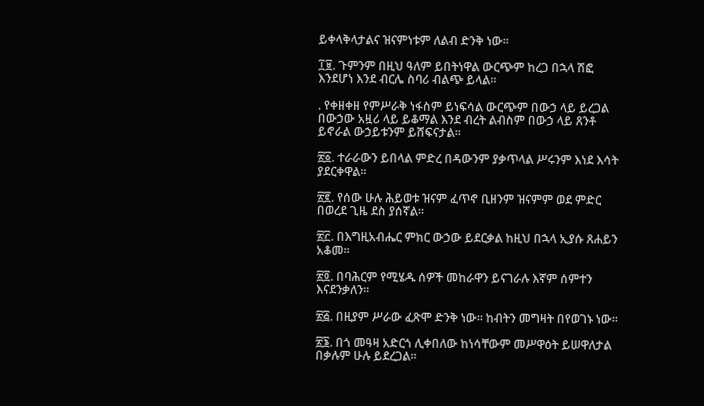ይቀላቅላታልና ዝናምነቱም ለልብ ድንቅ ነው፡፡

፲፱. ጉምንም በዚህ ዓለም ይበትነዋል ውርጭም ከረጋ በኋላ ሽፎ እንደሆነ እንደ ብርሌ ስባሪ ብልጭ ይላል፡፡

. የቀዘቀዘ የምሥራቅ ነፋስም ይነፍሳል ውርጭም በውኃ ላይ ይረጋል በውኃው አዟሪ ላይ ይቆማል እንደ ብረት ልብስም በውኃ ላይ ጸንቶ ይኖራል ውኃይቱንም ይሸፍናታል፡፡

፳፩. ተራራውን ይበላል ምድረ በዳውንም ያቃጥላል ሥሩንም እነደ እሳት ያደርቀዋል፡፡

፳፪. የሰው ሁሉ ሕይወቱ ዝናም ፈጥኖ ቢዘንም ዝናምም ወደ ምድር በወረደ ጊዜ ደስ ያሰኛል፡፡

፳፫. በእግዚአብሔር ምክር ውኃው ይደርቃል ከዚህ በኋላ ኢያሱ ጸሐይን አቆመ፡፡

፳፬. በባሕርም የሚሄዱ ሰዎች መከራዋን ይናገራሉ እኛም ሰምተን እናደንቃለን፡፡

፳፭. በዚያም ሥራው ፈጽሞ ድንቅ ነው፡፡ ከብትን መግዛት በየወገኑ ነው፡፡

፳፮. በጎ መዓዛ አድርጎ ሊቀበለው ከነሳቸውም መሥዋዕት ይሠዋለታል በቃሉም ሁሉ ይደረጋል፡፡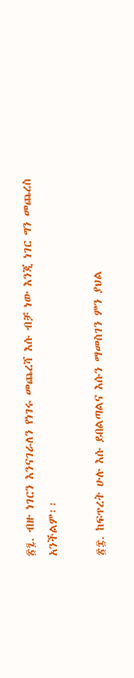፳፯. ብዙ ነገርን እንናገራለን የነገሩ መጨረሻ እሱ ብቻ ነው እንጂ ነገር ግን መጨረስ አንችልም፡፡

፳፰. ከፍጥረት ሁሉ እሱ ይበልጣልና እሱን ማመስገን ምን ያህል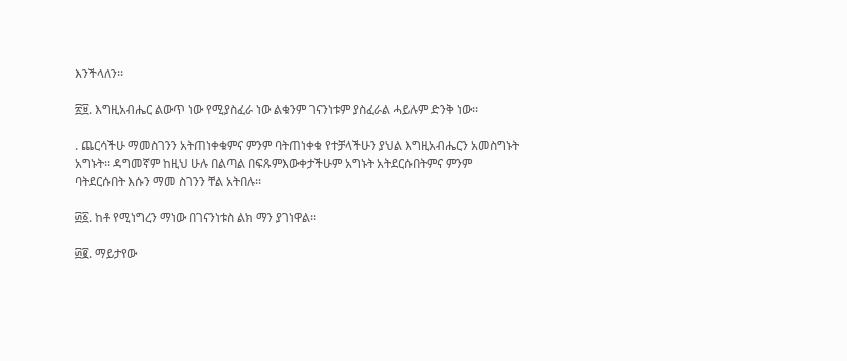እንችላለን፡፡

፳፱. እግዚአብሔር ልውጥ ነው የሚያስፈራ ነው ልቁንም ገናንነቱም ያስፈራል ሓይሉም ድንቅ ነው፡፡

. ጨርሳችሁ ማመስገንን አትጠነቀቁምና ምንም ባትጠነቀቁ የተቻላችሁን ያህል እግዚአብሔርን አመስግኑት አግኑት፡፡ ዳግመኛም ከዚህ ሁሉ በልጣል በፍጹምእውቀታችሁም አግኑት አትደርሱበትምና ምንም ባትደርሱበት እሱን ማመ ስገንን ቸል አትበሉ፡፡

፴፩. ከቶ የሚነግረን ማነው በገናንነቱስ ልክ ማን ያገነዋል፡፡

፴፪. ማይታየው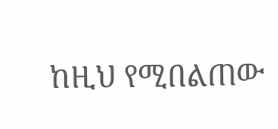ከዚህ የሚበልጠው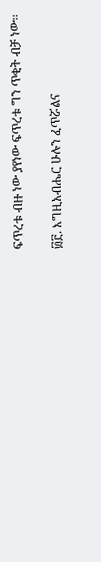ፍጥረቱ ብዙ ነው ያየነው ፍጥረቱ ግን ጥቂት ብቻ ነው፡፡

፴፫. እግዚአብሔር ሁሉን ፈጥሯልና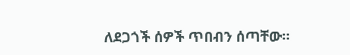ለደጋጎች ሰዎች ጥበብን ሰጣቸው፡፡